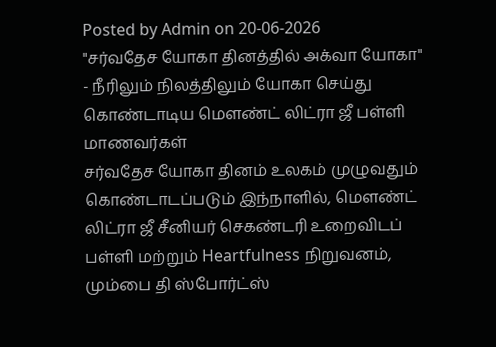Posted by Admin on 20-06-2026
"சர்வதேச யோகா தினத்தில் அக்வா யோகா" - நீரிலும் நிலத்திலும் யோகா செய்து கொண்டாடிய மௌண்ட் லிட்ரா ஜீ பள்ளி மாணவர்கள்
சர்வதேச யோகா தினம் உலகம் முழுவதும் கொண்டாடப்படும் இந்நாளில், மௌண்ட் லிட்ரா ஜீ சீனியர் செகண்டரி உறைவிடப் பள்ளி மற்றும் Heartfulness நிறுவனம், மும்பை தி ஸ்போர்ட்ஸ்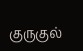குருகுல்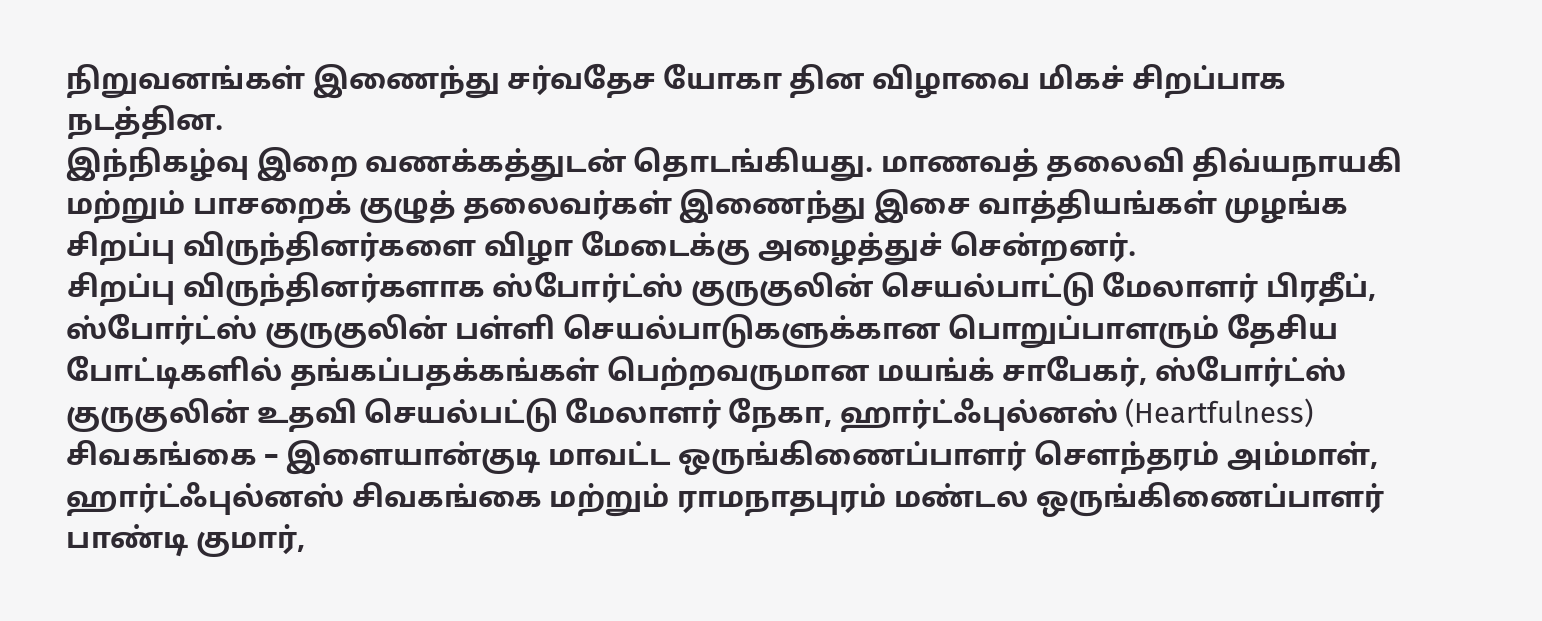நிறுவனங்கள் இணைந்து சர்வதேச யோகா தின விழாவை மிகச் சிறப்பாக நடத்தின.
இந்நிகழ்வு இறை வணக்கத்துடன் தொடங்கியது. மாணவத் தலைவி திவ்யநாயகி மற்றும் பாசறைக் குழுத் தலைவர்கள் இணைந்து இசை வாத்தியங்கள் முழங்க சிறப்பு விருந்தினர்களை விழா மேடைக்கு அழைத்துச் சென்றனர்.
சிறப்பு விருந்தினர்களாக ஸ்போர்ட்ஸ் குருகுலின் செயல்பாட்டு மேலாளர் பிரதீப், ஸ்போர்ட்ஸ் குருகுலின் பள்ளி செயல்பாடுகளுக்கான பொறுப்பாளரும் தேசிய போட்டிகளில் தங்கப்பதக்கங்கள் பெற்றவருமான மயங்க் சாபேகர், ஸ்போர்ட்ஸ் குருகுலின் உதவி செயல்பட்டு மேலாளர் நேகா, ஹார்ட்ஃபுல்னஸ் (Heartfulness) சிவகங்கை – இளையான்குடி மாவட்ட ஒருங்கிணைப்பாளர் சௌந்தரம் அம்மாள், ஹார்ட்ஃபுல்னஸ் சிவகங்கை மற்றும் ராமநாதபுரம் மண்டல ஒருங்கிணைப்பாளர் பாண்டி குமார்,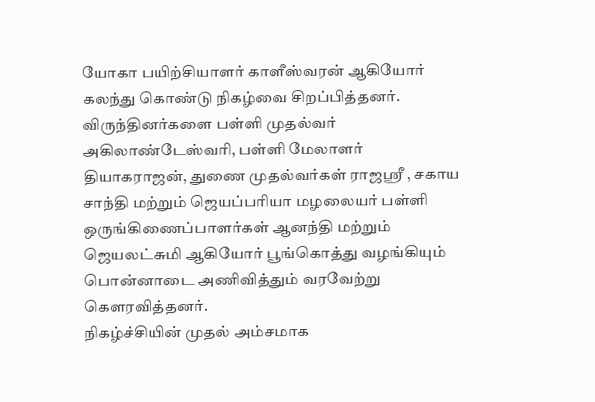யோகா பயிற்சியாளர் காளீஸ்வரன் ஆகியோர் கலந்து கொண்டு நிகழ்வை சிறப்பித்தனர்.
விருந்தினர்களை பள்ளி முதல்வர் அகிலாண்டேஸ்வரி, பள்ளி மேலாளர் தியாகராஜன், துணை முதல்வர்கள் ராஜஸ்ரீ , சகாய சாந்தி மற்றும் ஜெயப்பரியா மழலையர் பள்ளி ஒருங்கிணைப்பாளர்கள் ஆனந்தி மற்றும் ஜெயலட்சுமி ஆகியோர் பூங்கொத்து வழங்கியும் பொன்னாடை அணிவித்தும் வரவேற்று கௌரவித்தனர்.
நிகழ்ச்சியின் முதல் அம்சமாக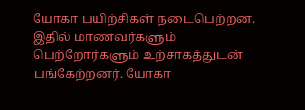யோகா பயிற்சிகள் நடைபெற்றன. இதில் மாணவர்களும் பெற்றோர்களும் உற்சாகத்துடன் பங்கேற்றனர். யோகா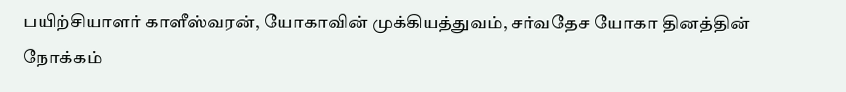பயிற்சியாளர் காளீஸ்வரன், யோகாவின் முக்கியத்துவம், சர்வதேச யோகா தினத்தின் நோக்கம்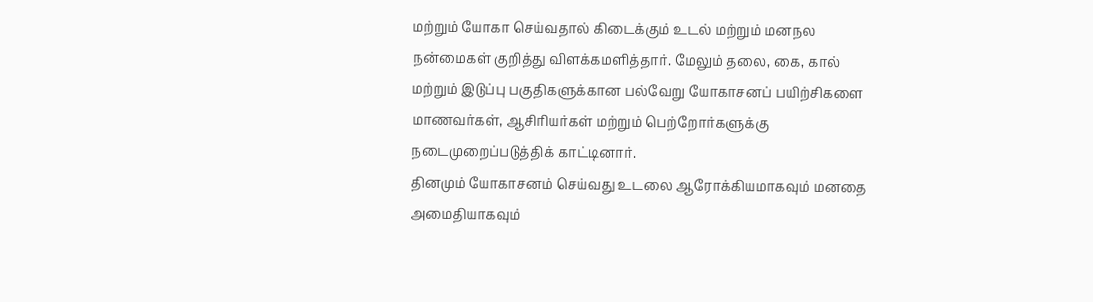மற்றும் யோகா செய்வதால் கிடைக்கும் உடல் மற்றும் மனநல நன்மைகள் குறித்து விளக்கமளித்தார். மேலும் தலை, கை, கால் மற்றும் இடுப்பு பகுதிகளுக்கான பல்வேறு யோகாசனப் பயிற்சிகளை மாணவர்கள், ஆசிரியர்கள் மற்றும் பெற்றோர்களுக்கு நடைமுறைப்படுத்திக் காட்டினார்.
தினமும் யோகாசனம் செய்வது உடலை ஆரோக்கியமாகவும் மனதை அமைதியாகவும்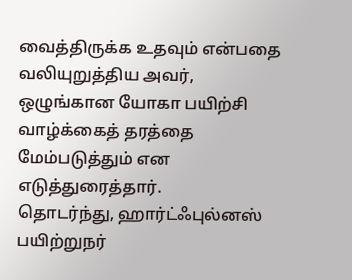வைத்திருக்க உதவும் என்பதை வலியுறுத்திய அவர், ஒழுங்கான யோகா பயிற்சி வாழ்க்கைத் தரத்தை மேம்படுத்தும் என எடுத்துரைத்தார்.
தொடர்ந்து, ஹார்ட்ஃபுல்னஸ் பயிற்றுநர்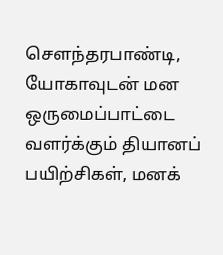சௌந்தரபாண்டி, யோகாவுடன் மன ஒருமைப்பாட்டை வளர்க்கும் தியானப் பயிற்சிகள், மனக்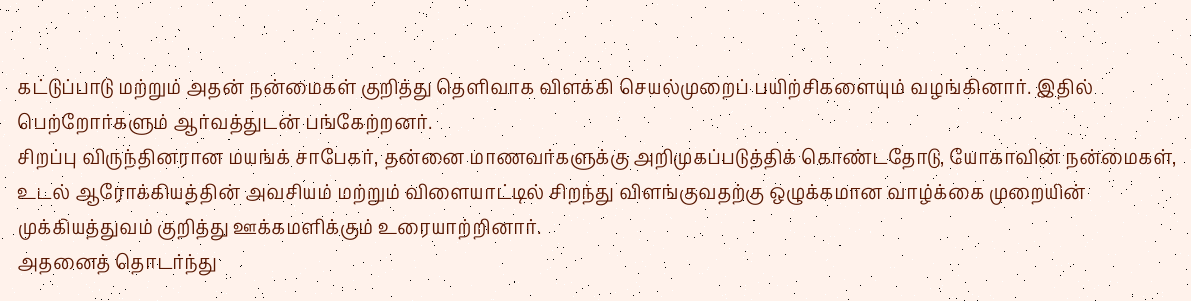கட்டுப்பாடு மற்றும் அதன் நன்மைகள் குறித்து தெளிவாக விளக்கி செயல்முறைப் பயிற்சிகளையும் வழங்கினார். இதில் பெற்றோர்களும் ஆர்வத்துடன் பங்கேற்றனர்.
சிறப்பு விருந்தினரான மயங்க் சாபேகர், தன்னை மாணவர்களுக்கு அறிமுகப்படுத்திக் கொண்டதோடு, யோகாவின் நன்மைகள், உடல் ஆரோக்கியத்தின் அவசியம் மற்றும் விளையாட்டில் சிறந்து விளங்குவதற்கு ஒழுக்கமான வாழ்க்கை முறையின் முக்கியத்துவம் குறித்து ஊக்கமளிக்கும் உரையாற்றினார்.
அதனைத் தொடர்ந்து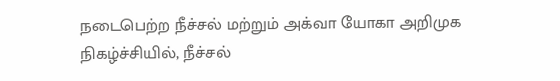நடைபெற்ற நீச்சல் மற்றும் அக்வா யோகா அறிமுக நிகழ்ச்சியில், நீச்சல்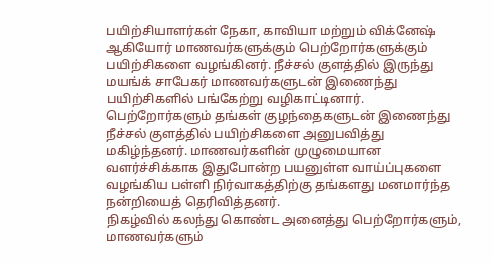பயிற்சியாளர்கள் நேகா, காவியா மற்றும் விக்னேஷ் ஆகியோர் மாணவர்களுக்கும் பெற்றோர்களுக்கும் பயிற்சிகளை வழங்கினர். நீச்சல் குளத்தில் இருந்து மயங்க் சாபேகர் மாணவர்களுடன் இணைந்து பயிற்சிகளில் பங்கேற்று வழிகாட்டினார்.
பெற்றோர்களும் தங்கள் குழந்தைகளுடன் இணைந்து நீச்சல் குளத்தில் பயிற்சிகளை அனுபவித்து மகிழ்ந்தனர். மாணவர்களின் முழுமையான வளர்ச்சிக்காக இதுபோன்ற பயனுள்ள வாய்ப்புகளை வழங்கிய பள்ளி நிர்வாகத்திற்கு தங்களது மனமார்ந்த நன்றியைத் தெரிவித்தனர்.
நிகழ்வில் கலந்து கொண்ட அனைத்து பெற்றோர்களும், மாணவர்களும்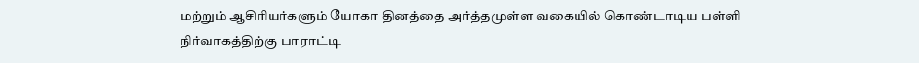மற்றும் ஆசிரியர்களும் யோகா தினத்தை அர்த்தமுள்ள வகையில் கொண்டாடிய பள்ளி நிர்வாகத்திற்கு பாராட்டி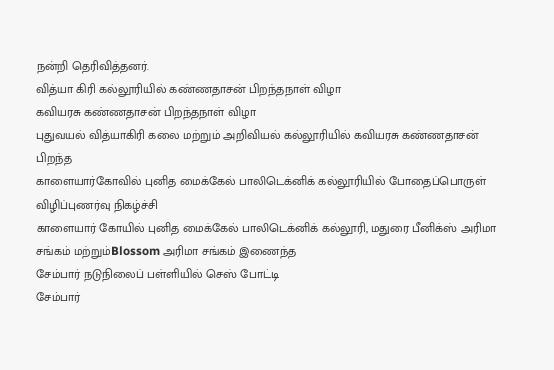நன்றி தெரிவித்தனர்.
வித்யா கிரி கல்லூரியில் கண்ணதாசன் பிறந்தநாள் விழா
கவியரசு கண்ணதாசன் பிறந்தநாள் விழா
புதுவயல் வித்யாகிரி கலை மற்றும் அறிவியல் கல்லூரியில் கவியரசு கண்ணதாசன் பிறந்த
காளையார்கோவில் புனித மைக்கேல் பாலிடெக்னிக் கல்லூரியில் போதைப்பொருள் விழிப்புணர்வு நிகழ்ச்சி
காளையார் கோயில் புனித மைக்கேல் பாலிடெக்னிக் கல்லூரி, மதுரை பீனிக்ஸ் அரிமா சங்கம் மற்றும்Blossom அரிமா சங்கம் இணைந்த
சேம்பார் நடுநிலைப் பள்ளியில் செஸ் போட்டி
சேம்பார்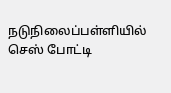நடுநிலைப்பள்ளியில் செஸ் போட்டி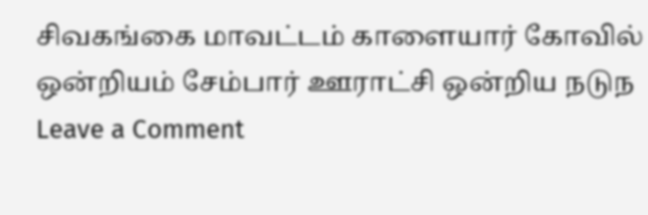சிவகங்கை மாவட்டம் காளையார் கோவில் ஒன்றியம் சேம்பார் ஊராட்சி ஒன்றிய நடுந
Leave a Comment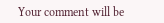Your comment will be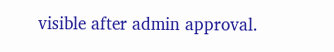visible after admin approval.